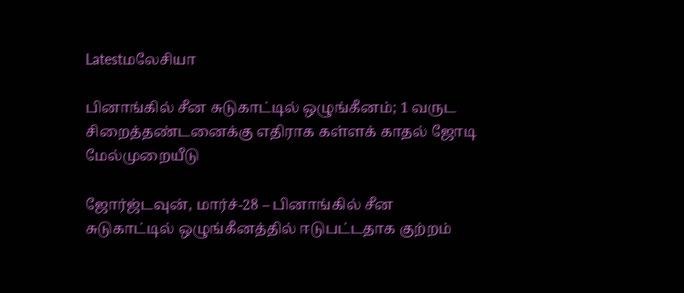Latestமலேசியா

பினாங்கில் சீன சுடுகாட்டில் ஒழுங்கீனம்; 1 வருட சிறைத்தண்டனைக்கு எதிராக கள்ளக் காதல் ஜோடி மேல்முறையீடு

ஜோர்ஜ்டவுன், மார்ச்-28 – பினாங்கில் சீன சுடுகாட்டில் ஒழுங்கீனத்தில் ஈடுபட்டதாக குற்றம்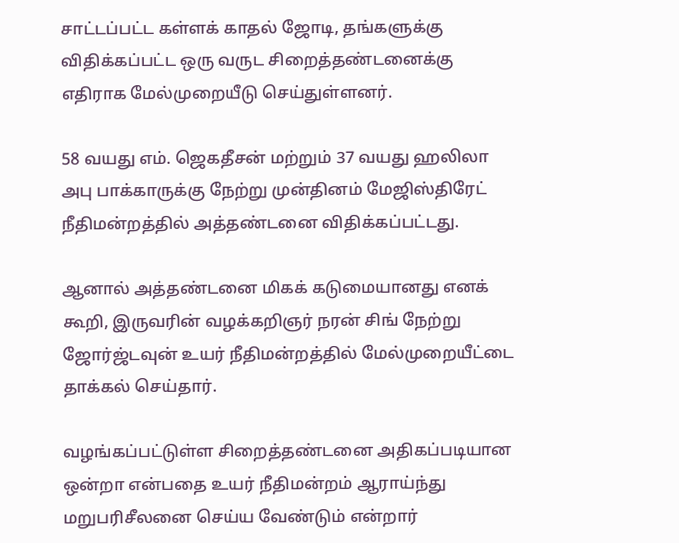சாட்டப்பட்ட கள்ளக் காதல் ஜோடி, தங்களுக்கு விதிக்கப்பட்ட ஒரு வருட சிறைத்தண்டனைக்கு எதிராக மேல்முறையீடு செய்துள்ளனர்.

58 வயது எம். ஜெகதீசன் மற்றும் 37 வயது ஹலிலா அபு பாக்காருக்கு நேற்று முன்தினம் மேஜிஸ்திரேட் நீதிமன்றத்தில் அத்தண்டனை விதிக்கப்பட்டது.

ஆனால் அத்தண்டனை மிகக் கடுமையானது எனக் கூறி, இருவரின் வழக்கறிஞர் நரன் சிங் நேற்று ஜோர்ஜ்டவுன் உயர் நீதிமன்றத்தில் மேல்முறையீட்டை தாக்கல் செய்தார்.

வழங்கப்பட்டுள்ள சிறைத்தண்டனை அதிகப்படியான ஒன்றா என்பதை உயர் நீதிமன்றம் ஆராய்ந்து மறுபரிசீலனை செய்ய வேண்டும் என்றார்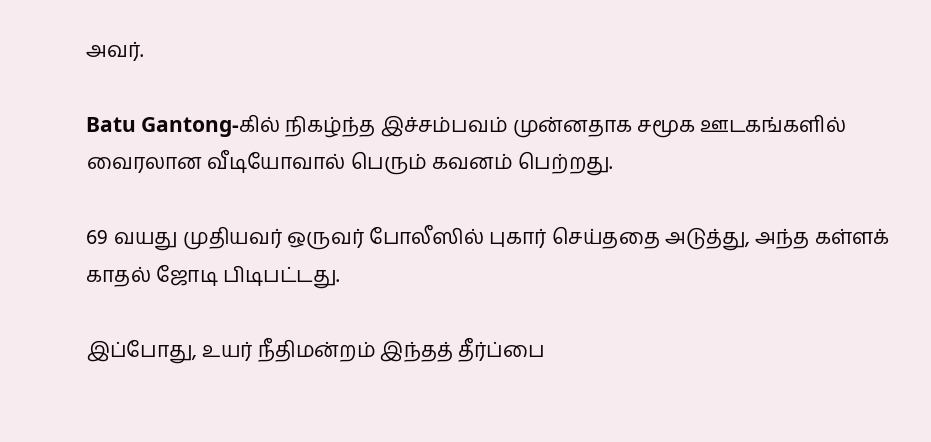அவர்.

Batu Gantong-கில் நிகழ்ந்த இச்சம்பவம் முன்னதாக சமூக ஊடகங்களில் வைரலான வீடியோவால் பெரும் கவனம் பெற்றது.

69 வயது முதியவர் ஒருவர் போலீஸில் புகார் செய்ததை அடுத்து, அந்த கள்ளக் காதல் ஜோடி பிடிபட்டது.

இப்போது, உயர் நீதிமன்றம் இந்தத் தீர்ப்பை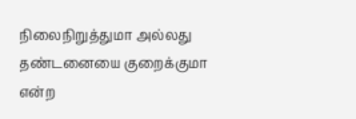நிலைநிறுத்துமா அல்லது தண்டனையை குறைக்குமா என்ற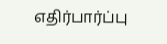எதிர்பார்ப்பு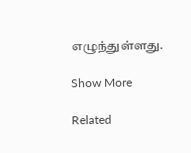எழுந்துள்ளது.

Show More

Related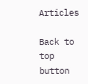Articles

Back to top button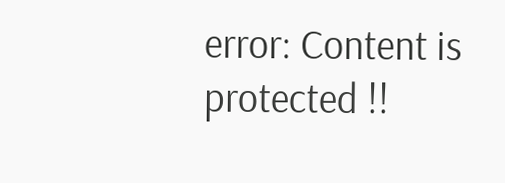error: Content is protected !!